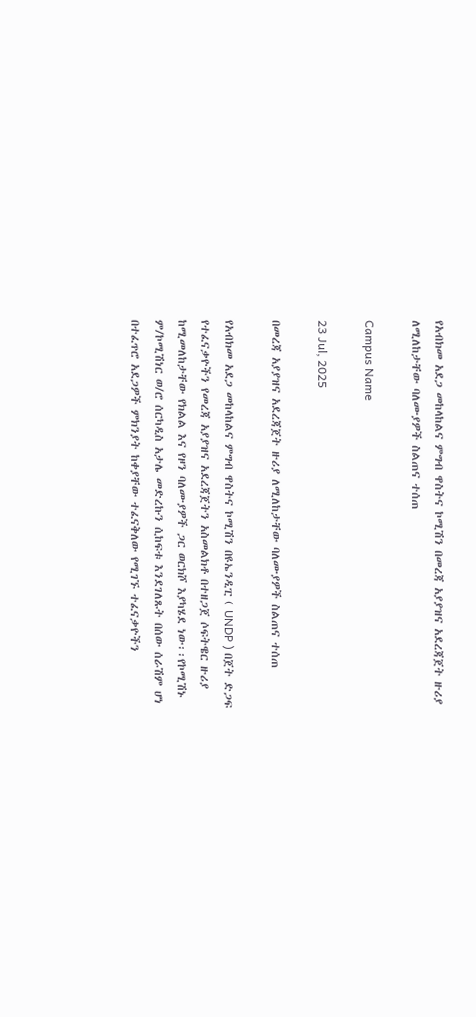የአብክመ አደጋ መከላከልና ምግብ ዋስትና ኮሚሽን በመረጃ አያያዝና አደረጃጀት ዙሪያ ለሚለከታቸው ባለሙያዎች ስልጠና ተሰጠ

Campus Name

23 Jul, 2025

በመረጃ አያያዝና አደረጃጀት ዙሪያ ለሚለከታቸው ባለሙያዎች ስልጠና ተሰጠ

የአብክመ አደጋ መከላከልና ምግብ ዋስትና ኮሚሽን በዩኤንዲፒ ( UNDP ) በጀት ድጋፍ የተፈናቃዮችን የመረጃ አያያዝና አደረጃጀትን አስመልክቶ በተዘጋጀ ሶፍትዌር ዙሪያ ከሚመለከታቸው የክልል እና የዞን ባለሙያዎች ጋር ወርክሾ እያካሄደ ነው፡፡የኮሚሽኑ ም/ኮሚሽነር ወ/ሮ ሰርካዲስ አታሌ መድረኩን ሲከፍቱ እንደገለጹት በሰው ሰራሽም ሆነ በተፈጥሮ አደጋዎች ምክንያት ከቀያቸው ተፈናቅለው የሚገኙ ተፈናቃዮችን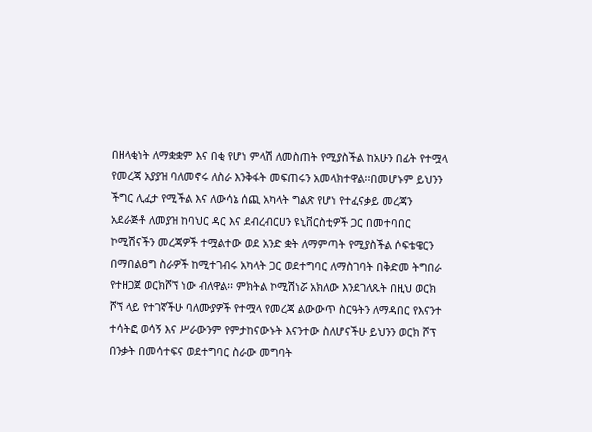በዘላቂነት ለማቋቋም እና በቂ የሆነ ምላሽ ለመስጠት የሚያስችል ከአሁን በፊት የተሟላ የመረጃ አያያዝ ባለመኖሩ ለስራ እንቅፋት መፍጠሩን አመላክተዋል፡፡በመሆኑም ይህንን ችግር ሊፈታ የሚችል እና ለውሳኔ ሰጪ አካላት ግልጽ የሆነ የተፈናቃይ መረጃን አደራጅቶ ለመያዝ ከባህር ዳር እና ደብረብርሀን ዩኒቨርስቲዎች ጋር በመተባበር ኮሚሽናችን መረጃዎች ተሟልተው ወደ አንድ ቋት ለማምጣት የሚያስችል ሶፍቴዌርን በማበልፀግ ስራዎች ከሚተገብሩ አካላት ጋር ወደተግባር ለማስገባት በቅድመ ትግበራ የተዘጋጀ ወርክሾኘ ነው ብለዋል፡፡ ምክትል ኮሚሽነሯ አክለው እንደገለጹት በዚህ ወርክ ሾኘ ላይ የተገኛችሁ ባለሙያዎች የተሟላ የመረጃ ልውውጥ ስርዓትን ለማዳበር የእናንተ ተሳትፎ ወሳኝ እና ሥራውንም የምታከናውኑት እናንተው ስለሆናችሁ ይህንን ወርክ ሾፕ በንቃት በመሳተፍና ወደተግባር ስራው መግባት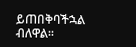ይጠበቅባችኋል ብለዋል፡፡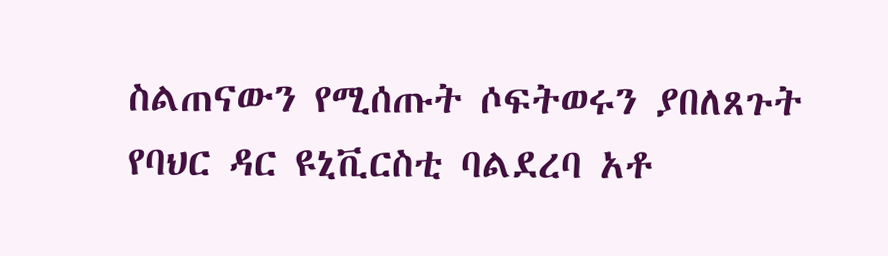ስልጠናውን የሚሰጡት ሶፍትወሩን ያበለጸጉት የባህር ዳር ዩኒቪርስቲ ባልደረባ አቶ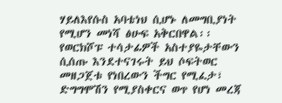ሃይለእየሱስ አባቴነህ ሲሆኑ ለመግቢያነት የሚሆን መነሻ ፅሁፍ አቅርበዋል፡፡ የወርክሾፑ ተሳታፊዎች አስተያዬታቸውን ሲሰጡ እንደተናገሩት ይህ ሶፍትወር መዘጋጀቱ የነበረውን ችግር የሚፈታ፣ ድግግሞሽን የሚያስቀርና ወጥ የሆነ መረጃ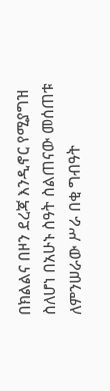በክልልና በዞን ደረጃ እንዲኖር የሚያግዝ ስለሆነ በአሁኑ ስዓት ስልጠናው መሰጠቱ ለምንሠራው ሥራ በቂ ግብዓት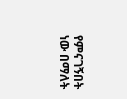የምናገኝበት ነው በማለት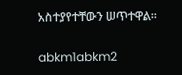አስተያየተቸውን ሠጥተዋል፡፡

abkm1abkm2